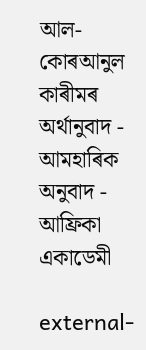আল-কোৰআনুল কাৰীমৰ অৰ্থানুবাদ - আমহাৰিক অনুবাদ - আফ্ৰিকা একাডেমী

external-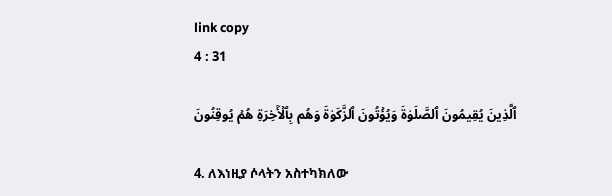link copy
4 : 31

ٱلَّذِينَ يُقِيمُونَ ٱلصَّلَوٰةَ وَيُؤۡتُونَ ٱلزَّكَوٰةَ وَهُم بِٱلۡأٓخِرَةِ هُمۡ يُوقِنُونَ

4. ለእነዚያ ሶላትን አስተካክለው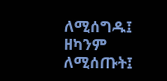ለሚሰግዱ፤ ዘካንም ለሚሰጡት፤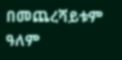በመጨረሻይቱም ዓለም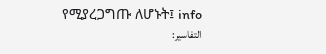የሚያረጋግጡ ለሆኑት፤ info
التفاسير: